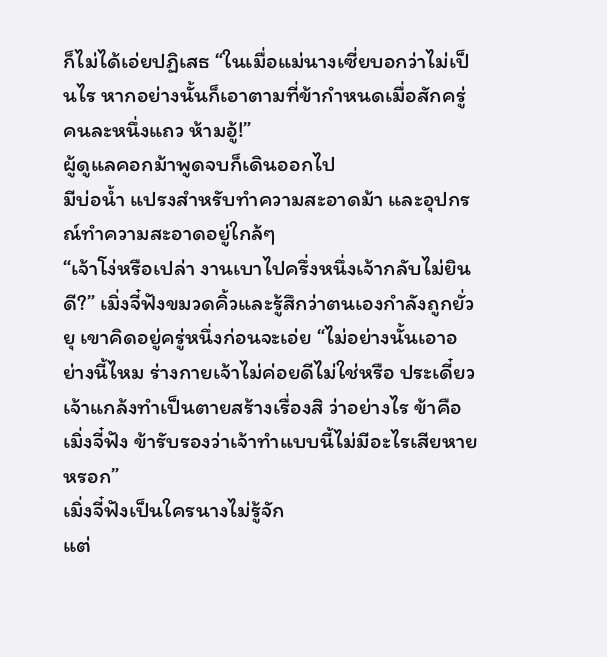ก็ไม่ได้เอ่ยปฏิเสธ “ในเมื่อแม่นางเซี่ยบอกว่าไม่เป็นไร หากอย่างนั้นก็เอาตามที่ข้ากำหนดเมื่อสักครู่ คนละหนึ่งแถว ห้ามอู้!”
ผู้ดูแลคอกม้าพูดจบก็เดินออกไป
มีบ่อน้ำ แปรงสำหรับทำความสะอาดม้า และอุปกรณ์ทำความสะอาดอยู่ใกล้ๆ
“เจ้าโง่หรือเปล่า งานเบาไปครึ่งหนึ่งเจ้ากลับไม่ยินดี?” เมิ่งจี๋ฟังขมวดคิ้วและรู้สึกว่าตนเองกำลังถูกยั่วยุ เขาคิดอยู่ครู่หนึ่งก่อนจะเอ่ย “ไม่อย่างนั้นเอาอย่างนี้ไหม ร่างกายเจ้าไม่ค่อยดีไม่ใช่หรือ ประเดี๋ยวเจ้าแกล้งทำเป็นตายสร้างเรื่องสิ ว่าอย่างไร ข้าคือเมิ่งจี๋ฟัง ข้ารับรองว่าเจ้าทำแบบนี้ไม่มีอะไรเสียหายหรอก”
เมิ่งจี๋ฟังเป็นใครนางไม่รู้จัก
แต่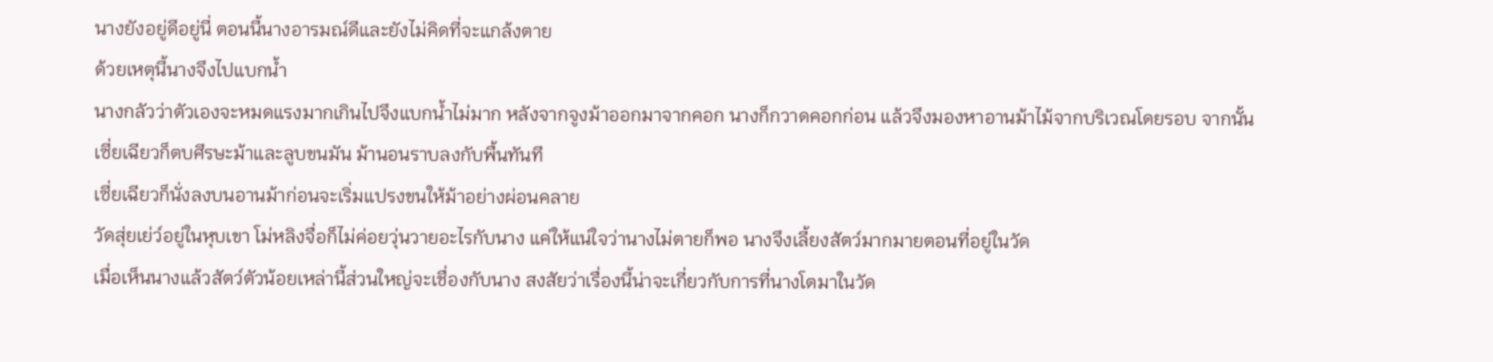นางยังอยู่ดีอยู่นี่ ตอนนี้นางอารมณ์ดีและยังไม่คิดที่จะแกล้งตาย
ด้วยเหตุนี้นางจึงไปแบกน้ำ
นางกลัวว่าตัวเองจะหมดแรงมากเกินไปจึงแบกน้ำไม่มาก หลังจากจูงม้าออกมาจากคอก นางก็กวาดคอกก่อน แล้วจึงมองหาอานม้าไม้จากบริเวณโดยรอบ จากนั้นเซี่ยเฉียวก็ตบศีรษะม้าและลูบขนมัน ม้านอนราบลงกับพื้นทันที
เซี่ยเฉียวก็นั่งลงบนอานม้าก่อนจะเริ่มแปรงขนให้ม้าอย่างผ่อนคลาย
วัดสุ่ยเย่ว์อยู่ในหุบเขา โม่หลิงจื่อก็ไม่ค่อยวุ่นวายอะไรกับนาง แค่ให้แน่ใจว่านางไม่ตายก็พอ นางจึงเลี้ยงสัตว์มากมายตอนที่อยู่ในวัด
เมื่อเห็นนางแล้วสัตว์ตัวน้อยเหล่านี้ส่วนใหญ่จะเชื่องกับนาง สงสัยว่าเรื่องนี้น่าจะเกี่ยวกับการที่นางโตมาในวัด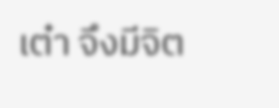เต๋า จึงมีจิต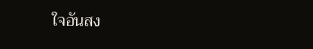ใจอันสง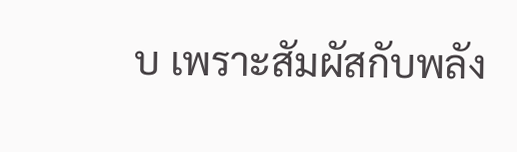บ เพราะสัมผัสกับพลัง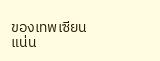ของเทพเซียน
แน่น